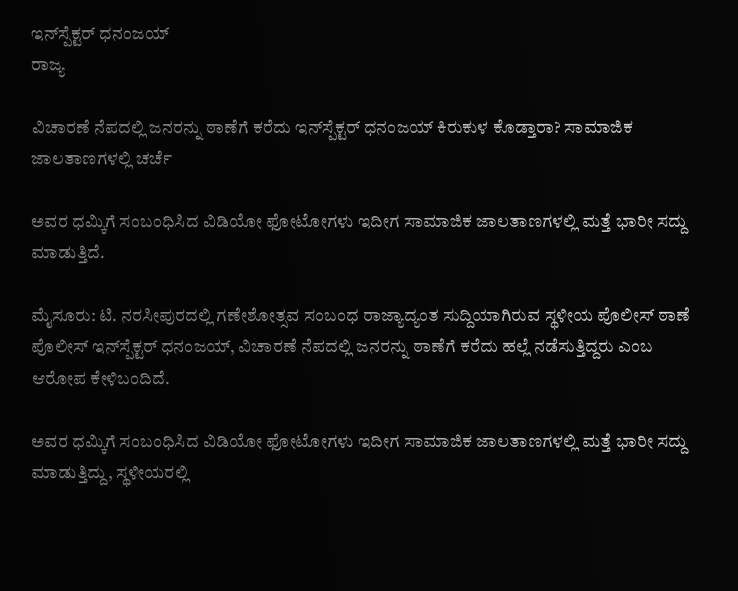ಇನ್‌ಸ್ಪೆಕ್ಟರ್ ಧನಂಜಯ್
ರಾಜ್ಯ

ವಿಚಾರಣೆ ನೆಪದಲ್ಲಿ ಜನರನ್ನು ಠಾಣೆಗೆ ಕರೆದು ಇನ್‌ಸ್ಪೆಕ್ಟರ್ ಧನಂಜಯ್ ಕಿರುಕುಳ ಕೊಡ್ತಾರಾ? ಸಾಮಾಜಿಕ ಜಾಲತಾಣಗಳಲ್ಲಿ ಚರ್ಚೆ

ಅವರ ಧಮ್ಕಿಗೆ ಸಂಬಂಧಿಸಿದ ವಿಡಿಯೋ ಫೋಟೋಗಳು ಇದೀಗ ಸಾಮಾಜಿಕ ಜಾಲತಾಣಗಳಲ್ಲಿ ಮತ್ತೆ ಭಾರೀ ಸದ್ದು ಮಾಡುತ್ತಿದೆ.

ಮೈಸೂರು: ಟಿ. ನರಸೀಪುರದಲ್ಲಿ ಗಣೇಶೋತ್ಸವ ಸಂಬಂಧ ರಾಜ್ಯಾದ್ಯಂತ ಸುದ್ದಿಯಾಗಿರುವ ಸ್ಥಳೀಯ ಪೊಲೀಸ್ ಠಾಣೆ ಪೊಲೀಸ್ ಇನ್‌ಸ್ಪೆಕ್ಟರ್ ಧನಂಜಯ್, ವಿಚಾರಣೆ ನೆಪದಲ್ಲಿ ಜನರನ್ನು ಠಾಣೆಗೆ ಕರೆದು ಹಲ್ಲೆ ನಡೆಸುತ್ತಿದ್ದರು ಎಂಬ ಆರೋಪ ಕೇಳಿಬಂದಿದೆ.

ಅವರ ಧಮ್ಕಿಗೆ ಸಂಬಂಧಿಸಿದ ವಿಡಿಯೋ ಫೋಟೋಗಳು ಇದೀಗ ಸಾಮಾಜಿಕ ಜಾಲತಾಣಗಳಲ್ಲಿ ಮತ್ತೆ ಭಾರೀ ಸದ್ದು ಮಾಡುತ್ತಿದ್ದು, ಸ್ಥಳೀಯರಲ್ಲಿ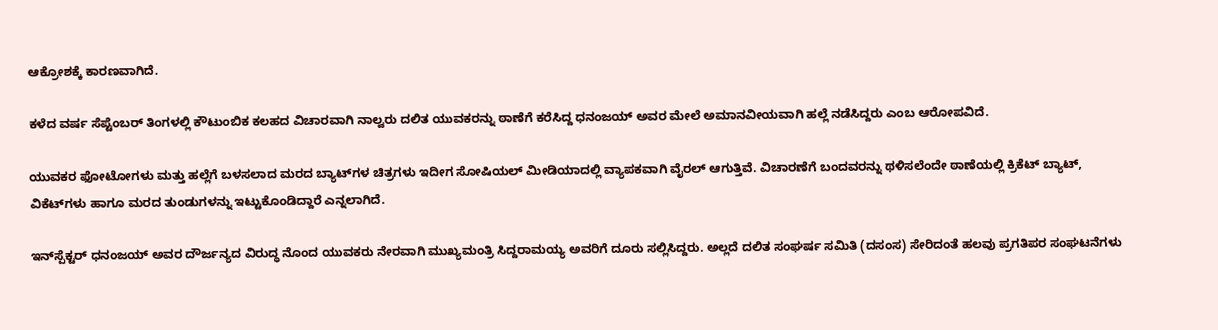ಆಕ್ರೋಶಕ್ಕೆ ಕಾರಣವಾಗಿದೆ.

ಕಳೆದ ವರ್ಷ ಸೆಪ್ಟೆಂಬರ್ ತಿಂಗಳಲ್ಲಿ ಕೌಟುಂಬಿಕ ಕಲಹದ ವಿಚಾರವಾಗಿ ನಾಲ್ವರು ದಲಿತ ಯುವಕರನ್ನು ಠಾಣೆಗೆ ಕರೆಸಿದ್ದ ಧನಂಜಯ್ ಅವರ ಮೇಲೆ ಅಮಾನವೀಯವಾಗಿ ಹಲ್ಲೆ ನಡೆಸಿದ್ದರು ಎಂಬ ಆರೋಪವಿದೆ.

ಯುವಕರ ಫೋಟೋಗಳು ಮತ್ತು ಹಲ್ಲೆಗೆ ಬಳಸಲಾದ ಮರದ ಬ್ಯಾಟ್‌ಗಳ ಚಿತ್ರಗಳು ಇದೀಗ ಸೋಷಿಯಲ್ ಮೀಡಿಯಾದಲ್ಲಿ ವ್ಯಾಪಕವಾಗಿ ವೈರಲ್ ಆಗುತ್ತಿವೆ. ವಿಚಾರಣೆಗೆ ಬಂದವರನ್ನು ಥಳಿಸಲೆಂದೇ ಠಾಣೆಯಲ್ಲಿ ಕ್ರಿಕೆಟ್ ಬ್ಯಾಟ್, ವಿಕೆಟ್‌ಗಳು ಹಾಗೂ ಮರದ ತುಂಡುಗಳನ್ನು ಇಟ್ಟುಕೊಂಡಿದ್ದಾರೆ ಎನ್ನಲಾಗಿದೆ.

ಇನ್‌ಸ್ಪೆಕ್ಟರ್ ಧನಂಜಯ್ ಅವರ ದೌರ್ಜನ್ಯದ ವಿರುದ್ಧ ನೊಂದ ಯುವಕರು ನೇರವಾಗಿ ಮುಖ್ಯಮಂತ್ರಿ ಸಿದ್ದರಾಮಯ್ಯ ಅವರಿಗೆ ದೂರು ಸಲ್ಲಿಸಿದ್ದರು. ಅಲ್ಲದೆ ದಲಿತ ಸಂಘರ್ಷ ಸಮಿತಿ (ದಸಂಸ) ಸೇರಿದಂತೆ ಹಲವು ಪ್ರಗತಿಪರ ಸಂಘಟನೆಗಳು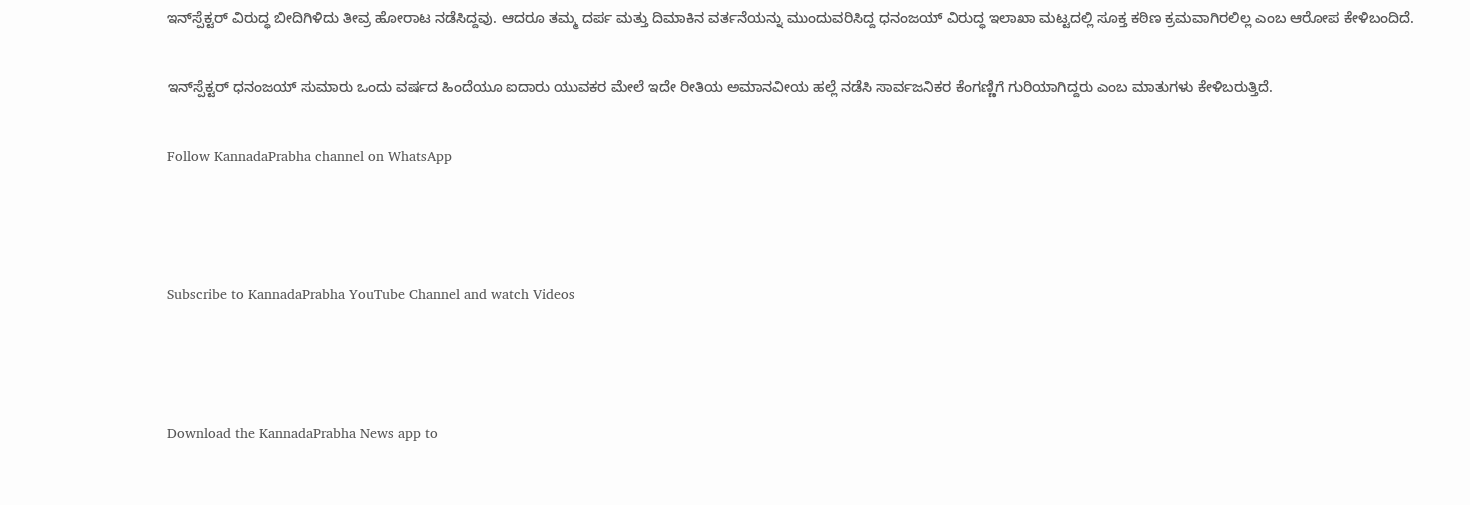ಇನ್‌ಸ್ಪೆಕ್ಟರ್ ವಿರುದ್ಧ ಬೀದಿಗಿಳಿದು ತೀವ್ರ ಹೋರಾಟ ನಡೆಸಿದ್ದವು. ಆದರೂ ತಮ್ಮ ದರ್ಪ ಮತ್ತು ದಿಮಾಕಿನ ವರ್ತನೆಯನ್ನು ಮುಂದುವರಿಸಿದ್ದ ಧನಂಜಯ್ ವಿರುದ್ಧ ಇಲಾಖಾ ಮಟ್ಟದಲ್ಲಿ ಸೂಕ್ತ ಕಠಿಣ ಕ್ರಮವಾಗಿರಲಿಲ್ಲ ಎಂಬ ಆರೋಪ ಕೇಳಿಬಂದಿದೆ.

ಇನ್‌ಸ್ಪೆಕ್ಟರ್ ಧನಂಜಯ್ ಸುಮಾರು ಒಂದು ವರ್ಷದ ಹಿಂದೆಯೂ ಐದಾರು ಯುವಕರ ಮೇಲೆ ಇದೇ ರೀತಿಯ ಅಮಾನವೀಯ ಹಲ್ಲೆ ನಡೆಸಿ ಸಾರ್ವಜನಿಕರ ಕೆಂಗಣ್ಣಿಗೆ ಗುರಿಯಾಗಿದ್ದರು ಎಂಬ ಮಾತುಗಳು ಕೇಳಿಬರುತ್ತಿದೆ.

Follow KannadaPrabha channel on WhatsApp



Subscribe to KannadaPrabha YouTube Channel and watch Videos



Download the KannadaPrabha News app to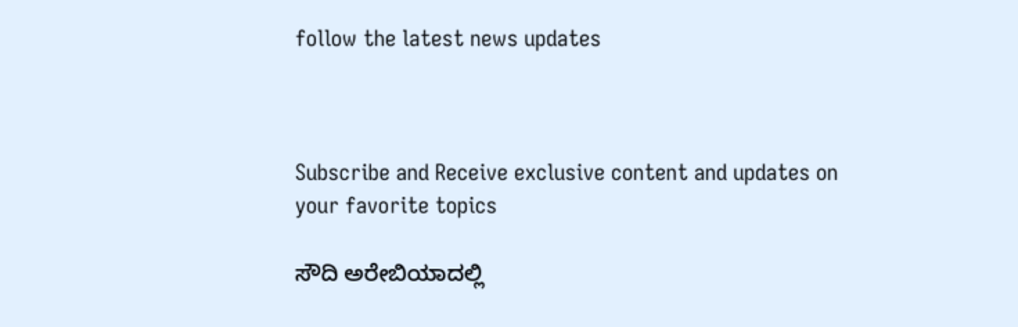follow the latest news updates



Subscribe and Receive exclusive content and updates on your favorite topics

ಸೌದಿ ಅರೇಬಿಯಾದಲ್ಲಿ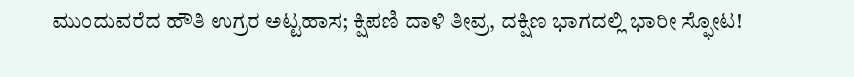ಮುಂದುವರೆದ ಹೌತಿ ಉಗ್ರರ ಅಟ್ಟಹಾಸ; ಕ್ಷಿಪಣಿ ದಾಳಿ ತೀವ್ರ, ದಕ್ಷಿಣ ಭಾಗದಲ್ಲಿ ಭಾರೀ ಸ್ಫೋಟ!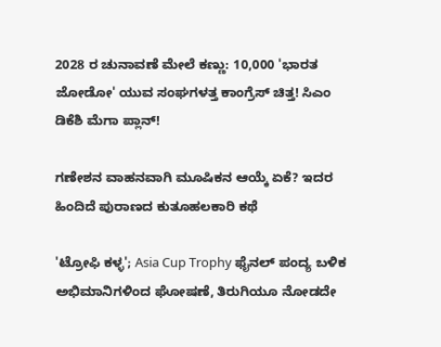2028 ರ ಚುನಾವಣೆ ಮೇಲೆ ಕಣ್ಣು: 10,000 'ಭಾರತ ಜೋಡೋ' ಯುವ ಸಂಘಗಳತ್ತ ಕಾಂಗ್ರೆಸ್ ಚಿತ್ತ! ಸಿಎಂ ಡಿಕೆಶಿ ಮೆಗಾ ಪ್ಲಾನ್!

ಗಣೇಶನ ವಾಹನವಾಗಿ ಮೂಷಿಕನ ಆಯ್ಕೆ ಏಕೆ? ಇದರ ಹಿಂದಿದೆ ಪುರಾಣದ ಕುತೂಹಲಕಾರಿ ಕಥೆ

'ಟ್ರೋಫಿ ಕಳ್ಳ'; Asia Cup Trophy ಫೈನಲ್ ಪಂದ್ಯ ಬಳಿಕ ಅಭಿಮಾನಿಗಳಿಂದ ಘೋಷಣೆ, ತಿರುಗಿಯೂ ನೋಡದೇ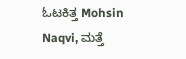ಓಟಕಿತ್ತ Mohsin Naqvi, ಮತ್ತೆ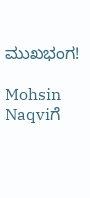ಮುಖಭಂಗ!

Mohsin Naqviಗೆ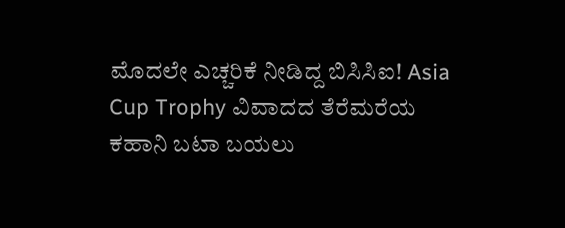ಮೊದಲೇ ಎಚ್ಚರಿಕೆ ನೀಡಿದ್ದ ಬಿಸಿಸಿಐ! Asia Cup Trophy ವಿವಾದದ ತೆರೆಮರೆಯ ಕಹಾನಿ ಬಟಾ ಬಯಲು